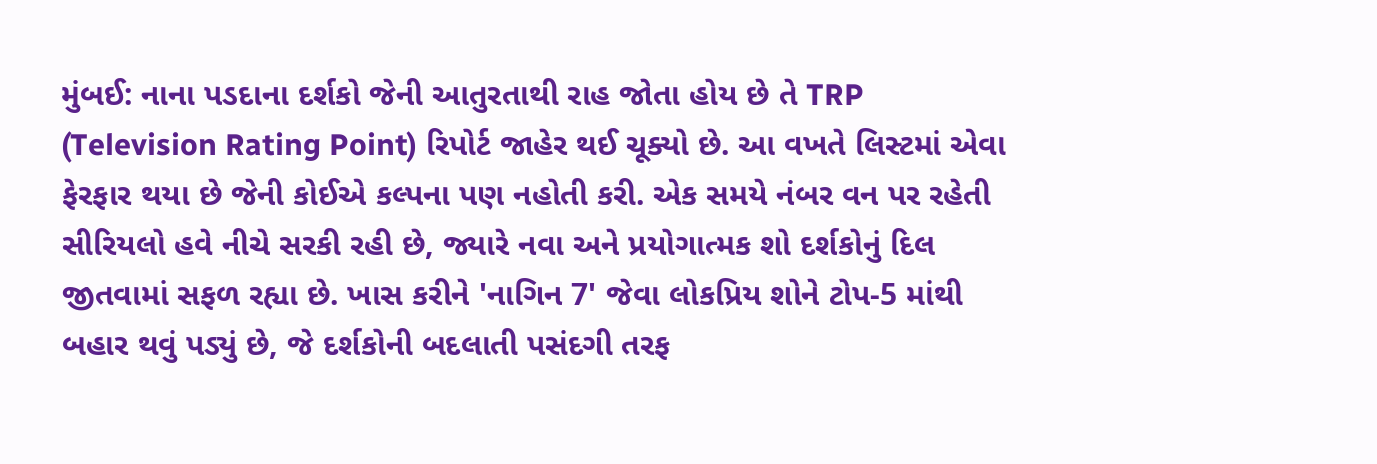મુંબઈ: નાના પડદાના દર્શકો જેની આતુરતાથી રાહ જોતા હોય છે તે TRP (Television Rating Point) રિપોર્ટ જાહેર થઈ ચૂક્યો છે. આ વખતે લિસ્ટમાં એવા ફેરફાર થયા છે જેની કોઈએ કલ્પના પણ નહોતી કરી. એક સમયે નંબર વન પર રહેતી સીરિયલો હવે નીચે સરકી રહી છે, જ્યારે નવા અને પ્રયોગાત્મક શો દર્શકોનું દિલ જીતવામાં સફળ રહ્યા છે. ખાસ કરીને 'નાગિન 7' જેવા લોકપ્રિય શોને ટોપ-5 માંથી બહાર થવું પડ્યું છે, જે દર્શકોની બદલાતી પસંદગી તરફ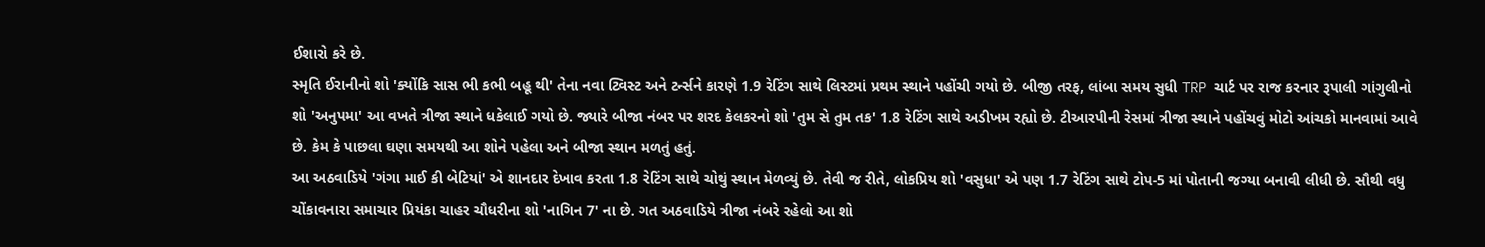ઈશારો કરે છે.
સ્મૃતિ ઈરાનીનો શો 'ક્યોંકિ સાસ ભી કભી બહૂ થી' તેના નવા ટ્વિસ્ટ અને ટર્ન્સને કારણે 1.9 રેટિંગ સાથે લિસ્ટમાં પ્રથમ સ્થાને પહોંચી ગયો છે. બીજી તરફ, લાંબા સમય સુધી TRP ચાર્ટ પર રાજ કરનાર રૂપાલી ગાંગુલીનો શો 'અનુપમા' આ વખતે ત્રીજા સ્થાને ધકેલાઈ ગયો છે. જ્યારે બીજા નંબર પર શરદ કેલકરનો શો 'તુમ સે તુમ તક' 1.8 રેટિંગ સાથે અડીખમ રહ્યો છે. ટીઆરપીની રેસમાં ત્રીજા સ્થાને પહોંચવું મોટો આંચકો માનવામાં આવે છે. કેમ કે પાછલા ઘણા સમયથી આ શોને પહેલા અને બીજા સ્થાન મળતું હતું.
આ અઠવાડિયે 'ગંગા માઈ કી બેટિયાં' એ શાનદાર દેખાવ કરતા 1.8 રેટિંગ સાથે ચોથું સ્થાન મેળવ્યું છે. તેવી જ રીતે, લોકપ્રિય શો 'વસુધા' એ પણ 1.7 રેટિંગ સાથે ટોપ-5 માં પોતાની જગ્યા બનાવી લીધી છે. સૌથી વધુ ચોંકાવનારા સમાચાર પ્રિયંકા ચાહર ચૌધરીના શો 'નાગિન 7' ના છે. ગત અઠવાડિયે ત્રીજા નંબરે રહેલો આ શો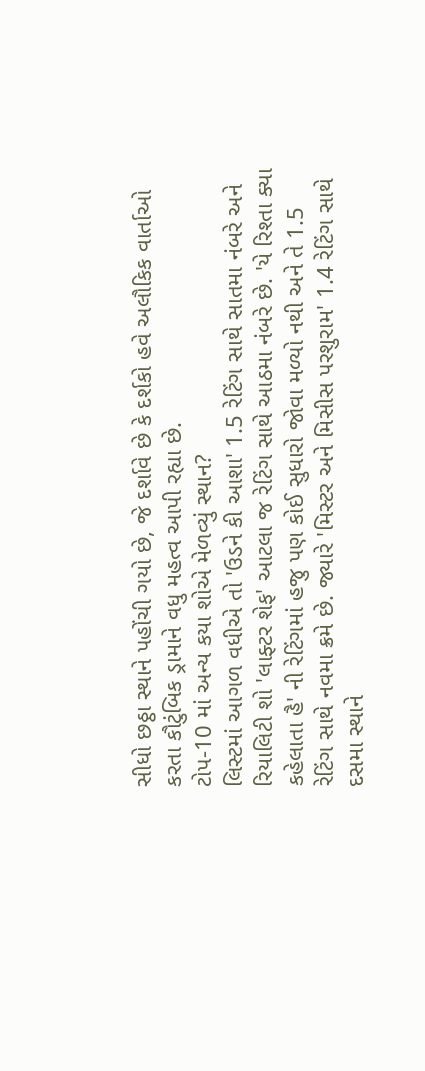સીધો છઠ્ઠા સ્થાને પહોંચી ગયો છે, જે દર્શાવે છે કે દર્શકો હવે અલૌકિક વાર્તાઓ કરતા કૌટુંબિક ડ્રામાને વધુ મહત્વ આપી રહ્યા છે.
ટોપ-10 માં અન્ય કયા શોએ મેળવ્યું સ્થાન?
લિસ્ટમાં આગળ વધીએ તો 'ઉડને કી આશા' 1.5 રેટિંગ સાથે સાતમા નંબરે અને રિયાલિટી શો 'લાફ્ટર શેફ' આટલા જ રેટિંગ સાથે આઠમા નંબરે છે. 'યે રિશ્તા ક્યા કહેલાતા હૈ' ની રેટિંગમાં હજુ પણ કોઈ સુધારો જોવા મળ્યો નથી અને તે 1.5 રેટિંગ સાથે નવમા ક્રમે છે. જ્યારે 'મિસ્ટર અને મિસીસ પરશુરામ' 1.4 રેટિંગ સાથે દસમા સ્થાને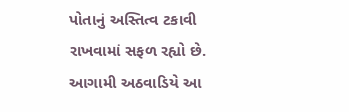પોતાનું અસ્તિત્વ ટકાવી રાખવામાં સફળ રહ્યો છે. આગામી અઠવાડિયે આ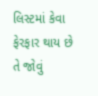લિસ્ટમાં કેવા ફેરફાર થાય છે તે જોવું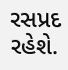રસપ્રદ રહેશે.